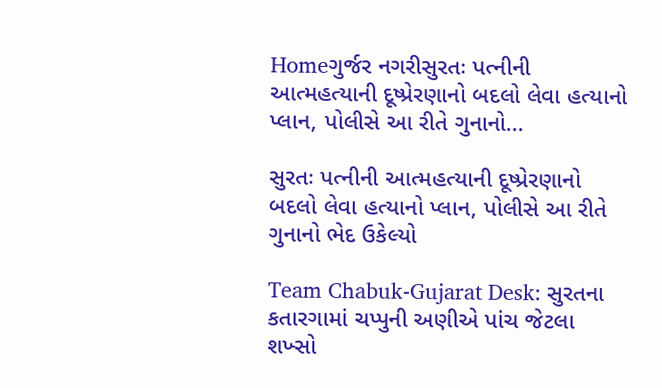Homeગુર્જર નગરીસુરતઃ પત્નીની આત્મહત્યાની દૂષ્પ્રેરણાનો બદલો લેવા હત્યાનો પ્લાન, પોલીસે આ રીતે ગુનાનો...

સુરતઃ પત્નીની આત્મહત્યાની દૂષ્પ્રેરણાનો બદલો લેવા હત્યાનો પ્લાન, પોલીસે આ રીતે ગુનાનો ભેદ ઉકેલ્યો

Team Chabuk-Gujarat Desk: સુરતના કતારગામાં ચપ્પુની અણીએ પાંચ જેટલા શખ્સો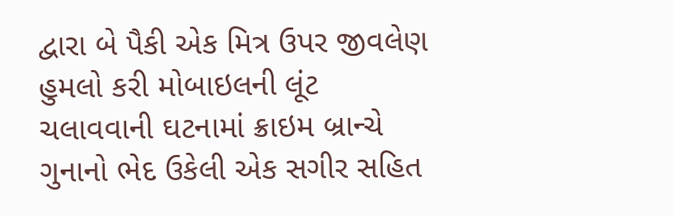દ્વારા બે પૈકી એક મિત્ર ઉપર જીવલેણ હુમલો કરી મોબાઇલની લૂંટ ચલાવવાની ઘટનામાં ક્રાઇમ બ્રાન્ચે ગુનાનો ભેદ ઉકેલી એક સગીર સહિત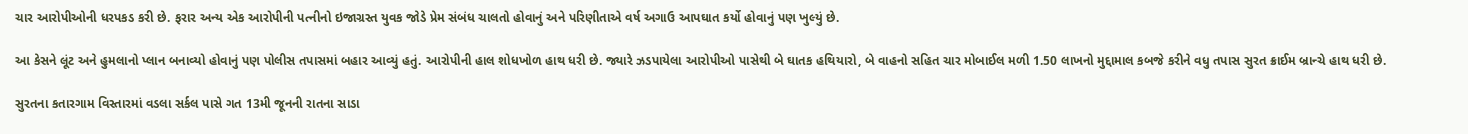ચાર આરોપીઓની ધરપકડ કરી છે. ફરાર અન્ય એક આરોપીની પત્નીનો ઇજાગ્રસ્ત યુવક જોડે પ્રેમ સંબંધ ચાલતો હોવાનું અને પરિણીતાએ વર્ષ અગાઉ આપઘાત કર્યો હોવાનું પણ ખુલ્યું છે.

આ કેસને લૂંટ અને હુમલાનો પ્લાન બનાવ્યો હોવાનું પણ પોલીસ તપાસમાં બહાર આવ્યું હતું. આરોપીની હાલ શોધખોળ હાથ ધરી છે. જ્યારે ઝડપાયેલા આરોપીઓ પાસેથી બે ઘાતક હથિયારો, બે વાહનો સહિત ચાર મોબાઈલ મળી 1.50 લાખનો મુદ્દામાલ કબજે કરીને વધુ તપાસ સુરત ક્રાઈમ બ્રાન્ચે હાથ ધરી છે.

સુરતના કતારગામ વિસ્તારમાં વડલા સર્કલ પાસે ગત 13મી જૂનની રાતના સાડા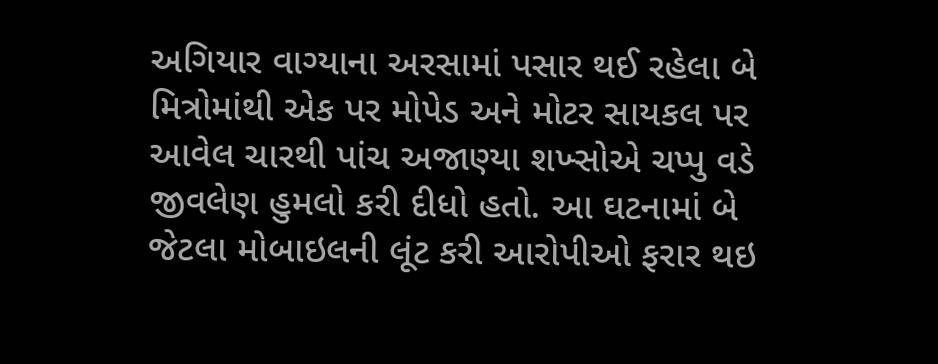અગિયાર વાગ્યાના અરસામાં પસાર થઈ રહેલા બે મિત્રોમાંથી એક પર મોપેડ અને મોટર સાયકલ પર આવેલ ચારથી પાંચ અજાણ્યા શખ્સોએ ચપ્પુ વડે જીવલેણ હુમલો કરી દીધો હતો. આ ઘટનામાં બે જેટલા મોબાઇલની લૂંટ કરી આરોપીઓ ફરાર થઇ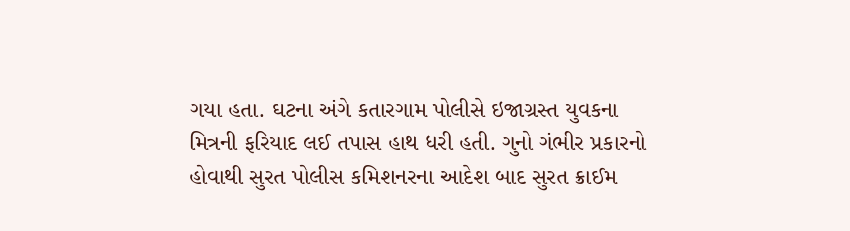ગયા હતા. ઘટના અંગે કતારગામ પોલીસે ઇજાગ્રસ્ત યુવકના મિત્રની ફરિયાદ લઈ તપાસ હાથ ધરી હતી. ગુનો ગંભીર પ્રકારનો હોવાથી સુરત પોલીસ કમિશનરના આદેશ બાદ સુરત ક્રાઈમ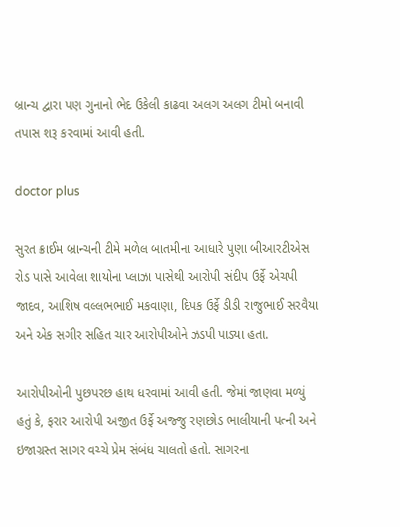બ્રાન્ચ દ્વારા પણ ગુનાનો ભેદ ઉકેલી કાઢવા અલગ અલગ ટીમો બનાવી તપાસ શરૂ કરવામાં આવી હતી.

doctor plus

સુરત ક્રાઈમ બ્રાન્ચની ટીમે મળેલ બાતમીના આધારે પુણા બીઆરટીએસ રોડ પાસે આવેલા શાયોના પ્લાઝા પાસેથી આરોપી સંદીપ ઉર્ફે એચપી જાદવ, આશિષ વલ્લભભાઈ મકવાણા, દિપક ઉર્ફે ડીડી રાજુભાઈ સરવૈયા અને એક સગીર સહિત ચાર આરોપીઓને ઝડપી પાડ્યા હતા.

આરોપીઓની પુછપરછ હાથ ધરવામાં આવી હતી. જેમાં જાણવા મળ્યું હતું કે, ફરાર આરોપી અજીત ઉર્ફે અજ્જુ રણછોડ ભાલીયાની પત્ની અને ઇજાગ્રસ્ત સાગર વચ્ચે પ્રેમ સંબંધ ચાલતો હતો. સાગરના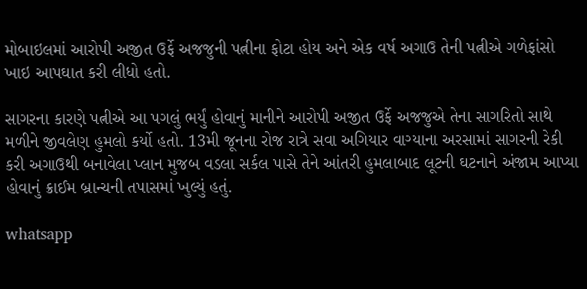મોબાઇલમાં આરોપી અજીત ઉર્ફે અજજુની પત્નીના ફોટા હોય અને એક વર્ષ અગાઉ તેની પત્નીએ ગળેફાંસો ખાઇ આપઘાત કરી લીધો હતો.

સાગરના કારણે પત્નીએ આ પગલું ભર્યું હોવાનું માનીને આરોપી અજીત ઉર્ફે અજજુએ તેના સાગરિતો સાથે મળીને જીવલેણ હુમલો કર્યો હતો. 13મી જૂનના રોજ રાત્રે સવા અગિયાર વાગ્યાના અરસામાં સાગરની રેકી કરી અગાઉથી બનાવેલા પ્લાન મુજબ વડલા સર્કલ પાસે તેને આંતરી હુમલાબાદ લૂટની ઘટનાને અંજામ આપ્યા હોવાનું ક્રાઈમ બ્રાન્ચની તપાસમાં ખુલ્યું હતું.

whatsapp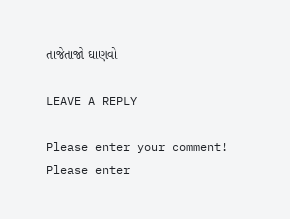તાજેતાજો ઘાણવો

LEAVE A REPLY

Please enter your comment!
Please enter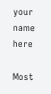your name here

Most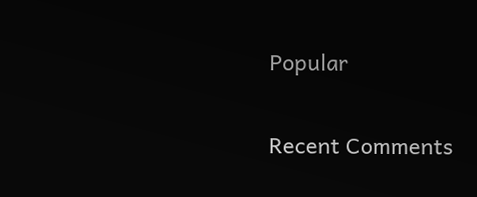Popular

Recent Comments